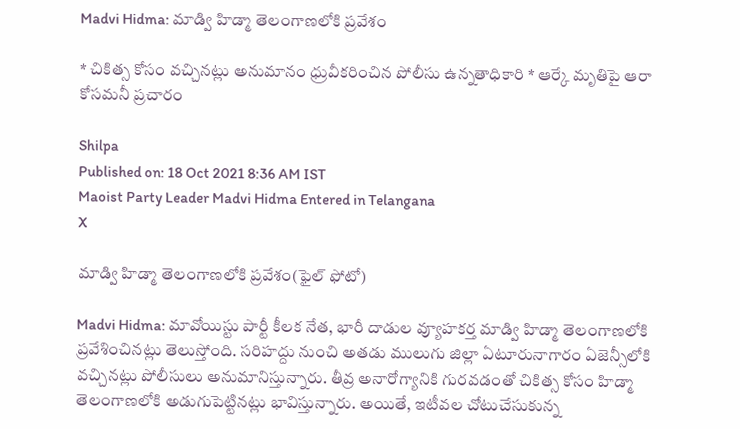Madvi Hidma: మాడ్వి హిడ్మా తెలంగాణలోకి ప్రవేశం

* చికిత్స కోసం వచ్చినట్లు అనుమానం ధ్రువీకరించిన పోలీసు ఉన్నతాధికారి * ఆర్కే మృతిపై ఆరా కోసమనీ ప్రచారం

Shilpa
Published on: 18 Oct 2021 8:36 AM IST
Maoist Party Leader Madvi Hidma Entered in Telangana
X

మాడ్వి హిడ్మా తెలంగాణలోకి ప్రవేశం(ఫైల్ ఫోటో)

Madvi Hidma: మావోయిస్టు పార్టీ కీలక నేత, భారీ దాడుల వ్యూహకర్త మాడ్వి హిడ్మా తెలంగాణలోకి ప్రవేశించినట్లు తెలుస్తోంది. సరిహద్దు నుంచి అతడు ములుగు జిల్లా ఏటూరునాగారం ఏజెన్సీలోకి వచ్చినట్లు పోలీసులు అనుమానిస్తున్నారు. తీవ్ర అనారోగ్యానికి గురవడంతో చికిత్స కోసం హిడ్మా తెలంగాణలోకి అడుగుపెట్టినట్లు భావిస్తున్నారు. అయితే, ఇటీవల చోటుచేసుకున్న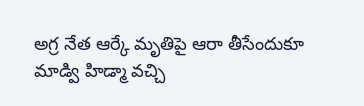అగ్ర నేత ఆర్కే మృతిపై ఆరా తీసేందుకూ మాడ్వి హిడ్మా వచ్చి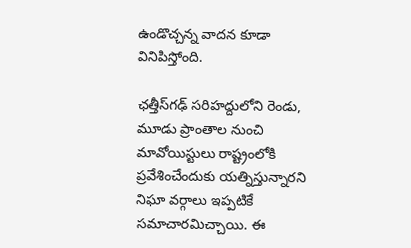ఉండొచ్చన్న వాదన కూడా వినిపిస్తోంది.

ఛత్తీస్‌గఢ్‌ సరిహద్దులోని రెండు, మూడు ప్రాంతాల నుంచి మావోయిస్టులు రాష్ట్రంలోకి ప్రవేశించేందుకు యత్నిస్తున్నారని నిఘా వర్గాలు ఇప్పటికే సమాచారమిచ్చాయి. ఈ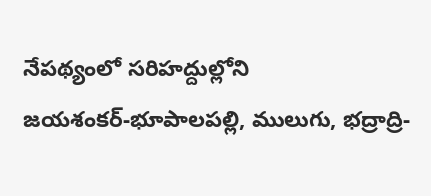నేపథ్యంలో సరిహద్దుల్లోని జయశంకర్‌-భూపాలపల్లి, ములుగు, భద్రాద్రి-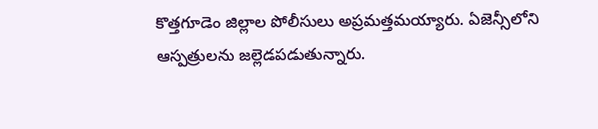కొత్తగూడెం జిల్లాల పోలీసులు అప్రమత్తమయ్యారు. ఏజెన్సీలోని ఆస్పత్రులను జల్లెడపడుతున్నారు.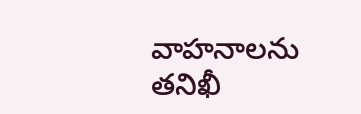వాహనాలను తనిఖీ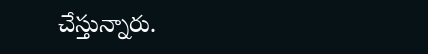చేస్తున్నారు.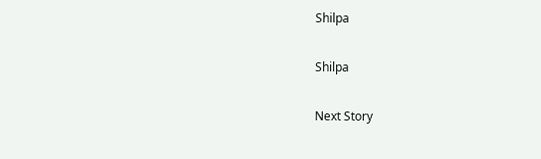Shilpa

Shilpa

Next Story